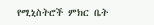የሚኒስትሮች ምክር ቤት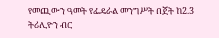የመጪውን ዓመት የፌዴራል መንግሥት በጀት ከ2.3 ትሪሊዮን ብር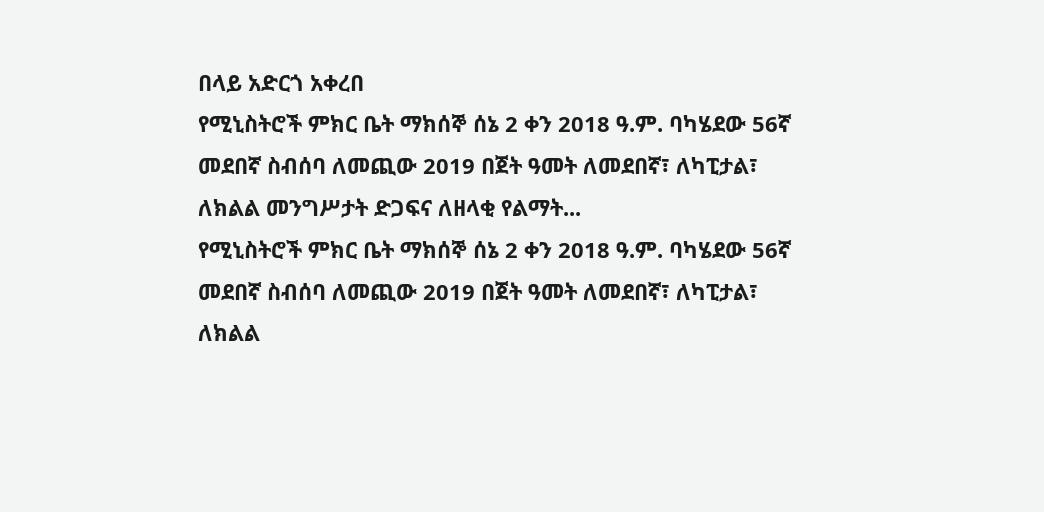በላይ አድርጎ አቀረበ
የሚኒስትሮች ምክር ቤት ማክሰኞ ሰኔ 2 ቀን 2018 ዓ.ም. ባካሄደው 56ኛ መደበኛ ስብሰባ ለመጪው 2019 በጀት ዓመት ለመደበኛ፣ ለካፒታል፣ ለክልል መንግሥታት ድጋፍና ለዘላቂ የልማት...
የሚኒስትሮች ምክር ቤት ማክሰኞ ሰኔ 2 ቀን 2018 ዓ.ም. ባካሄደው 56ኛ መደበኛ ስብሰባ ለመጪው 2019 በጀት ዓመት ለመደበኛ፣ ለካፒታል፣ ለክልል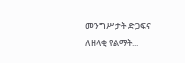መንግሥታት ድጋፍና ለዘላቂ የልማት...